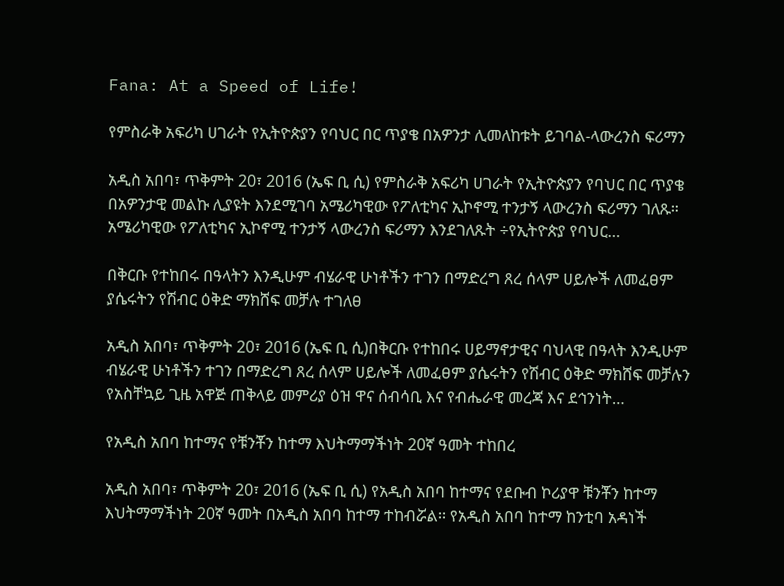Fana: At a Speed of Life!

የምስራቅ አፍሪካ ሀገራት የኢትዮጵያን የባህር በር ጥያቄ በአዎንታ ሊመለከቱት ይገባል-ላውረንስ ፍሪማን

አዲስ አበባ፣ ጥቅምት 20፣ 2016 (ኤፍ ቢ ሲ) የምስራቅ አፍሪካ ሀገራት የኢትዮጵያን የባህር በር ጥያቄ በአዎንታዊ መልኩ ሊያዩት እንደሚገባ አሜሪካዊው የፖለቲካና ኢኮኖሚ ተንታኝ ላውረንስ ፍሪማን ገለጹ። አሜሪካዊው የፖለቲካና ኢኮኖሚ ተንታኝ ላውረንስ ፍሪማን እንደገለጹት ÷የኢትዮጵያ የባህር…

በቅርቡ የተከበሩ በዓላትን እንዲሁም ብሄራዊ ሁነቶችን ተገን በማድረግ ጸረ ሰላም ሀይሎች ለመፈፀም ያሴሩትን የሽብር ዕቅድ ማክሸፍ መቻሉ ተገለፀ

አዲስ አበባ፣ ጥቅምት 20፣ 2016 (ኤፍ ቢ ሲ)በቅርቡ የተከበሩ ሀይማኖታዊና ባህላዊ በዓላት እንዲሁም ብሄራዊ ሁነቶችን ተገን በማድረግ ጸረ ሰላም ሀይሎች ለመፈፀም ያሴሩትን የሽብር ዕቅድ ማክሸፍ መቻሉን የአስቸኳይ ጊዜ አዋጅ ጠቅላይ መምሪያ ዕዝ ዋና ሰብሳቢ እና የብሔራዊ መረጃ እና ደኅንነት…

የአዲስ አበባ ከተማና የቹንቾን ከተማ እህትማማችነት 20ኛ ዓመት ተከበረ

አዲስ አበባ፣ ጥቅምት 20፣ 2016 (ኤፍ ቢ ሲ) የአዲስ አበባ ከተማና የደቡብ ኮሪያዋ ቹንቾን ከተማ እህትማማችነት 20ኛ ዓመት በአዲስ አበባ ከተማ ተከብሯል፡፡ የአዲስ አበባ ከተማ ከንቲባ አዳነች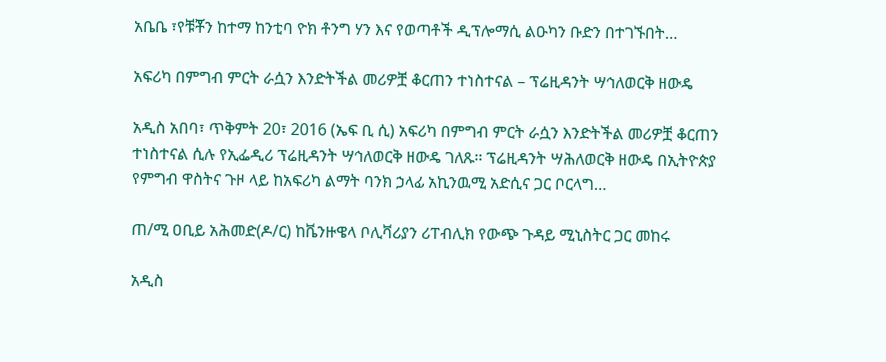አቤቤ ፣የቹቾን ከተማ ከንቲባ ዮክ ቶንግ ሃን እና የወጣቶች ዲፕሎማሲ ልዑካን ቡድን በተገኙበት…

አፍሪካ በምግብ ምርት ራሷን እንድትችል መሪዎቿ ቆርጠን ተነስተናል – ፕሬዚዳንት ሣኅለወርቅ ዘውዴ

አዲስ አበባ፣ ጥቅምት 20፣ 2016 (ኤፍ ቢ ሲ) አፍሪካ በምግብ ምርት ራሷን እንድትችል መሪዎቿ ቆርጠን ተነስተናል ሲሉ የኢፌዲሪ ፕሬዚዳንት ሣኅለወርቅ ዘውዴ ገለጹ፡፡ ፕሬዚዳንት ሣሕለወርቅ ዘውዴ በኢትዮጵያ የምግብ ዋስትና ጉዞ ላይ ከአፍሪካ ልማት ባንክ ኃላፊ አኪንዉሚ አድሲና ጋር ቦርላግ…

ጠ/ሚ ዐቢይ አሕመድ(ዶ/ር) ከቬንዙዌላ ቦሊቫሪያን ሪፐብሊክ የውጭ ጉዳይ ሚኒስትር ጋር መከሩ

አዲስ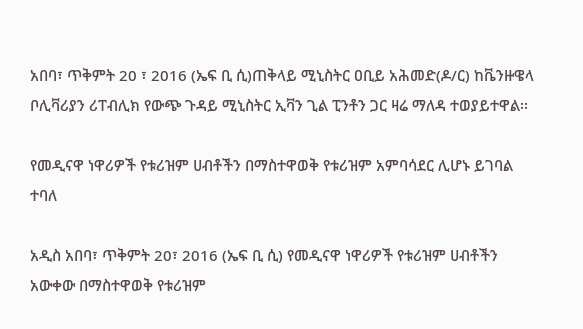አበባ፣ ጥቅምት 20 ፣ 2016 (ኤፍ ቢ ሲ)ጠቅላይ ሚኒስትር ዐቢይ አሕመድ(ዶ/ር) ከቬንዙዌላ ቦሊቫሪያን ሪፐብሊክ የውጭ ጉዳይ ሚኒስትር ኢቫን ጊል ፒንቶን ጋር ዛሬ ማለዳ ተወያይተዋል፡፡

የመዲናዋ ነዋሪዎች የቱሪዝም ሀብቶችን በማስተዋወቅ የቱሪዝም አምባሳደር ሊሆኑ ይገባል ተባለ

አዲስ አበባ፣ ጥቅምት 20፣ 2016 (ኤፍ ቢ ሲ) የመዲናዋ ነዋሪዎች የቱሪዝም ሀብቶችን አውቀው በማስተዋወቅ የቱሪዝም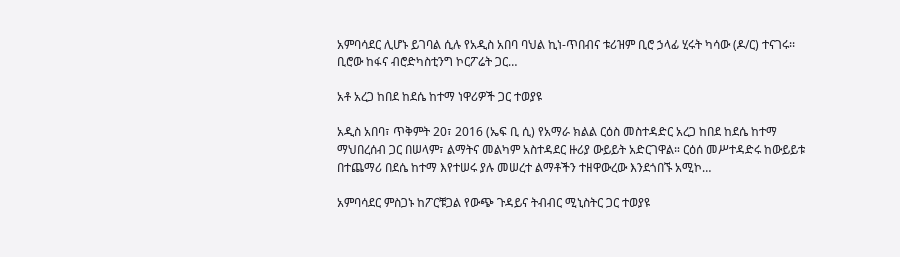አምባሳደር ሊሆኑ ይገባል ሲሉ የአዲስ አበባ ባህል ኪነ-ጥበብና ቱሪዝም ቢሮ ኃላፊ ሂሩት ካሳው (ዶ/ር) ተናገሩ፡፡ ቢሮው ከፋና ብሮድካስቲንግ ኮርፖሬት ጋር…

አቶ አረጋ ከበደ ከደሴ ከተማ ነዋሪዎች ጋር ተወያዩ

አዲስ አበባ፣ ጥቅምት 20፣ 2016 (ኤፍ ቢ ሲ) የአማራ ክልል ርዕስ መስተዳድር አረጋ ከበደ ከደሴ ከተማ ማህበረሰብ ጋር በሠላም፣ ልማትና መልካም አስተዳደር ዙሪያ ውይይት አድርገዋል። ርዕሰ መሥተዳድሩ ከውይይቱ በተጨማሪ በደሴ ከተማ እየተሠሩ ያሉ መሠረተ ልማቶችን ተዘዋውረው እንደጎበኙ አሚኮ…

አምባሳደር ምስጋኑ ከፖርቹጋል የውጭ ጉዳይና ትብብር ሚኒስትር ጋር ተወያዩ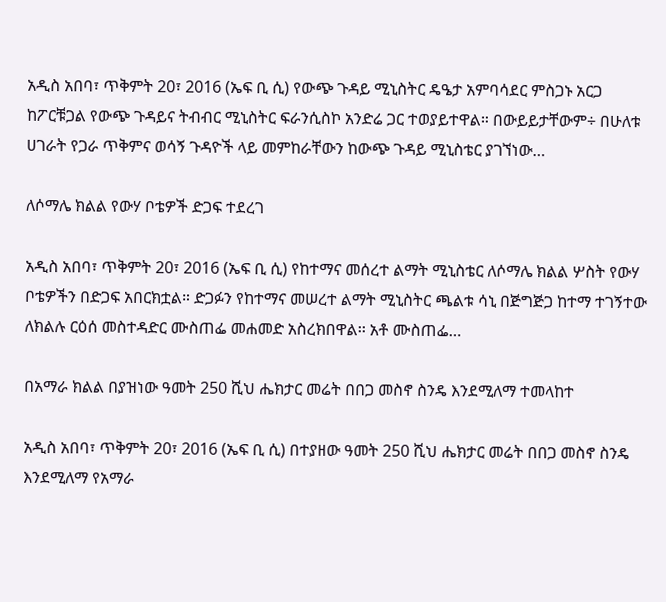አዲስ አበባ፣ ጥቅምት 20፣ 2016 (ኤፍ ቢ ሲ) የውጭ ጉዳይ ሚኒስትር ዴዔታ አምባሳደር ምስጋኑ አርጋ ከፖርቹጋል የውጭ ጉዳይና ትብብር ሚኒስትር ፍራንሲስኮ አንድሬ ጋር ተወያይተዋል። በውይይታቸውም÷ በሁለቱ ሀገራት የጋራ ጥቅምና ወሳኝ ጉዳዮች ላይ መምከራቸውን ከውጭ ጉዳይ ሚኒስቴር ያገኘነው…

ለሶማሌ ክልል የውሃ ቦቴዎች ድጋፍ ተደረገ

አዲስ አበባ፣ ጥቅምት 20፣ 2016 (ኤፍ ቢ ሲ) የከተማና መሰረተ ልማት ሚኒስቴር ለሶማሌ ክልል ሦስት የውሃ ቦቴዎችን በድጋፍ አበርክቷል። ድጋፉን የከተማና መሠረተ ልማት ሚኒስትር ጫልቱ ሳኒ በጅግጅጋ ከተማ ተገኝተው ለክልሉ ርዕሰ መስተዳድር ሙስጠፌ መሐመድ አስረክበዋል፡፡ አቶ ሙስጠፌ…

በአማራ ክልል በያዝነው ዓመት 250 ሺህ ሔክታር መሬት በበጋ መስኖ ስንዴ እንደሚለማ ተመላከተ

አዲስ አበባ፣ ጥቅምት 20፣ 2016 (ኤፍ ቢ ሲ) በተያዘው ዓመት 250 ሺህ ሔክታር መሬት በበጋ መስኖ ስንዴ እንደሚለማ የአማራ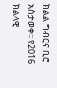ክልል ግብርና ቢሮ አስታወቀ፡፡ የ2016 ክልላዊ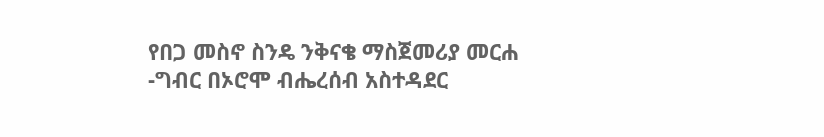የበጋ መስኖ ስንዴ ንቅናቄ ማስጀመሪያ መርሐ -ግብር በኦሮሞ ብሔረሰብ አስተዳደር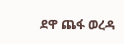ደዋ ጨፋ ወረዳ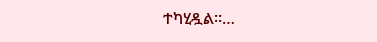ተካሂዷል፡፡…